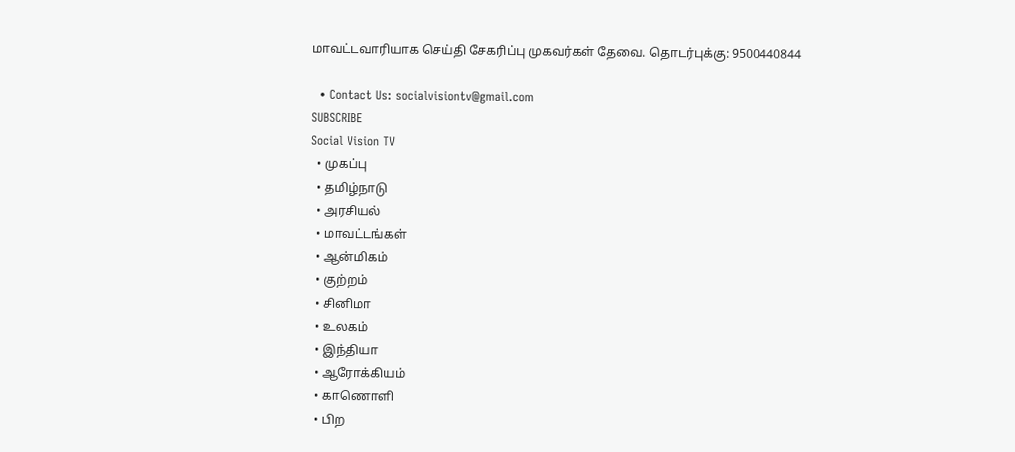மாவட்டவாரியாக செய்தி சேகரிப்பு முகவர்கள் தேவை. தொடர்புக்கு: 9500440844

  • Contact Us: socialvisiontv@gmail.com
SUBSCRIBE
Social Vision TV
  • முகப்பு
  • தமிழ்நாடு
  • அரசியல்
  • மாவட்டங்கள்
  • ஆன்மிகம்
  • குற்றம்
  • சினிமா
  • உலகம்
  • இந்தியா
  • ஆரோக்கியம்
  • காணொளி
  • பிற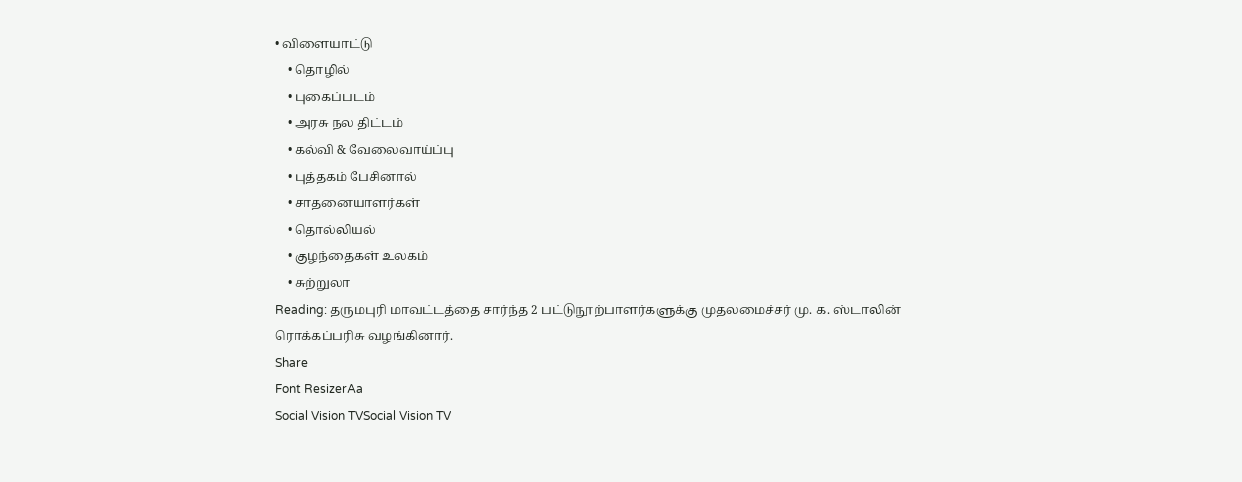• விளையாட்டு
    • தொழில்
    • புகைப்படம்
    • அரசு நல திட்டம்
    • கல்வி & வேலைவாய்ப்பு
    • புத்தகம் பேசினால்
    • சாதனையாளர்கள்
    • தொல்லியல்
    • குழந்தைகள் உலகம்
    • சுற்றுலா
Reading: தருமபுரி மாவட்டத்தை சார்ந்த 2 பட்டுநூற்பாளர்களுக்கு முதலமைச்சர் மு. க. ஸ்டாலின் ரொக்கப்பரிசு வழங்கினார்.
Share
Font ResizerAa
Social Vision TVSocial Vision TV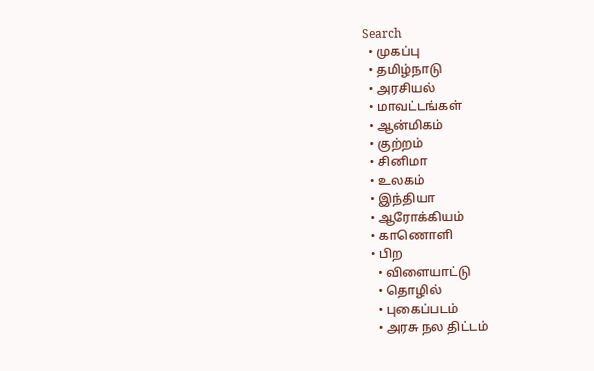Search
  • முகப்பு
  • தமிழ்நாடு
  • அரசியல்
  • மாவட்டங்கள்
  • ஆன்மிகம்
  • குற்றம்
  • சினிமா
  • உலகம்
  • இந்தியா
  • ஆரோக்கியம்
  • காணொளி
  • பிற
    • விளையாட்டு
    • தொழில்
    • புகைப்படம்
    • அரசு நல திட்டம்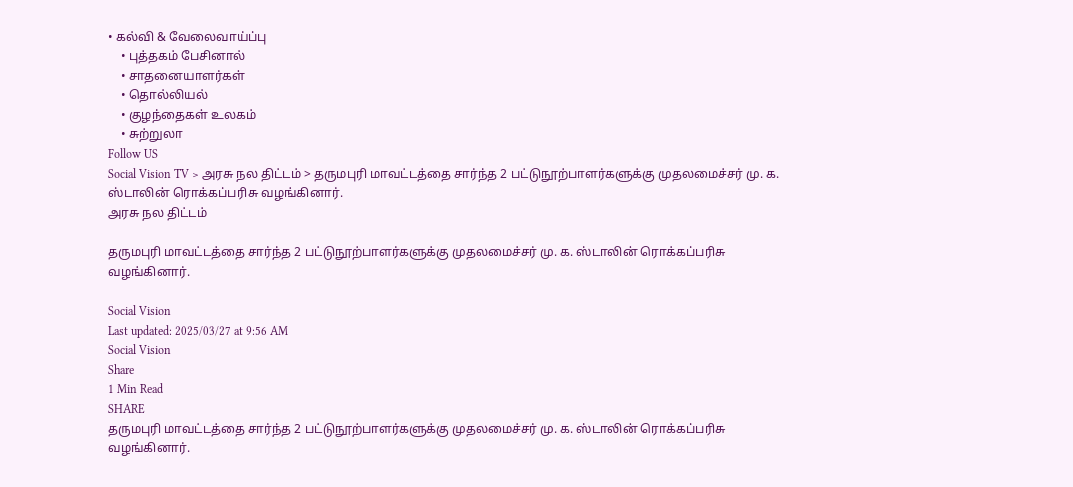• கல்வி & வேலைவாய்ப்பு
    • புத்தகம் பேசினால்
    • சாதனையாளர்கள்
    • தொல்லியல்
    • குழந்தைகள் உலகம்
    • சுற்றுலா
Follow US
Social Vision TV > அரசு நல திட்டம் > தருமபுரி மாவட்டத்தை சார்ந்த 2 பட்டுநூற்பாளர்களுக்கு முதலமைச்சர் மு. க. ஸ்டாலின் ரொக்கப்பரிசு வழங்கினார்.
அரசு நல திட்டம்

தருமபுரி மாவட்டத்தை சார்ந்த 2 பட்டுநூற்பாளர்களுக்கு முதலமைச்சர் மு. க. ஸ்டாலின் ரொக்கப்பரிசு வழங்கினார்.

Social Vision
Last updated: 2025/03/27 at 9:56 AM
Social Vision
Share
1 Min Read
SHARE
தருமபுரி மாவட்டத்தை சார்ந்த 2 பட்டுநூற்பாளர்களுக்கு முதலமைச்சர் மு. க. ஸ்டாலின் ரொக்கப்பரிசு வழங்கினார்.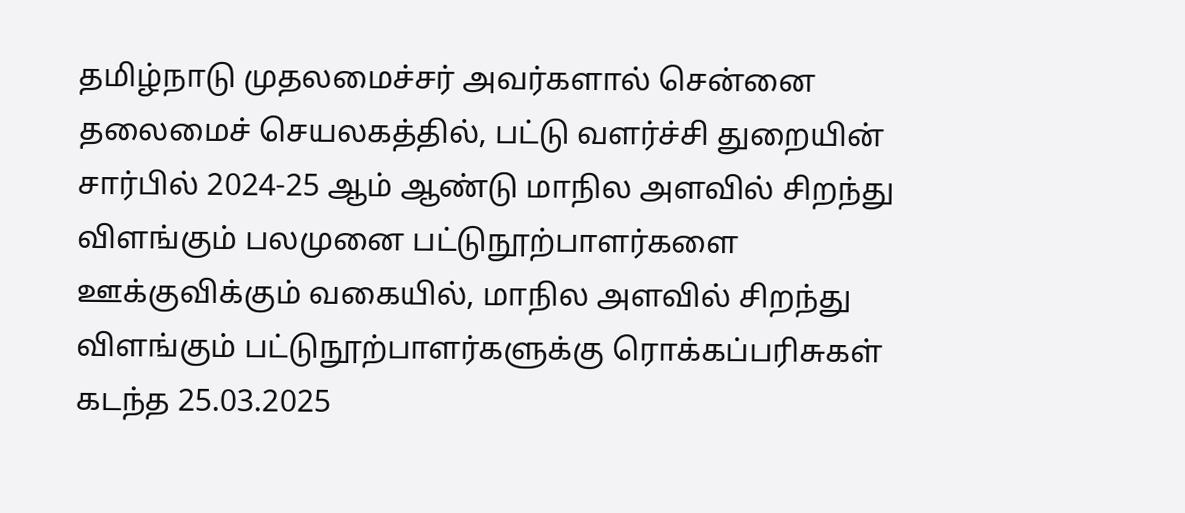தமிழ்நாடு முதலமைச்சர் அவர்களால் சென்னை தலைமைச் செயலகத்தில், பட்டு வளர்ச்சி துறையின் சார்பில் 2024-25 ஆம் ஆண்டு மாநில அளவில் சிறந்து விளங்கும் பலமுனை பட்டுநூற்பாளர்களை ஊக்குவிக்கும் வகையில், மாநில அளவில் சிறந்து விளங்கும் பட்டுநூற்பாளர்களுக்கு ரொக்கப்பரிசுகள் கடந்த 25.03.2025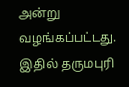அன்று வழங்கப்பட்டது.
இதில் தருமபுரி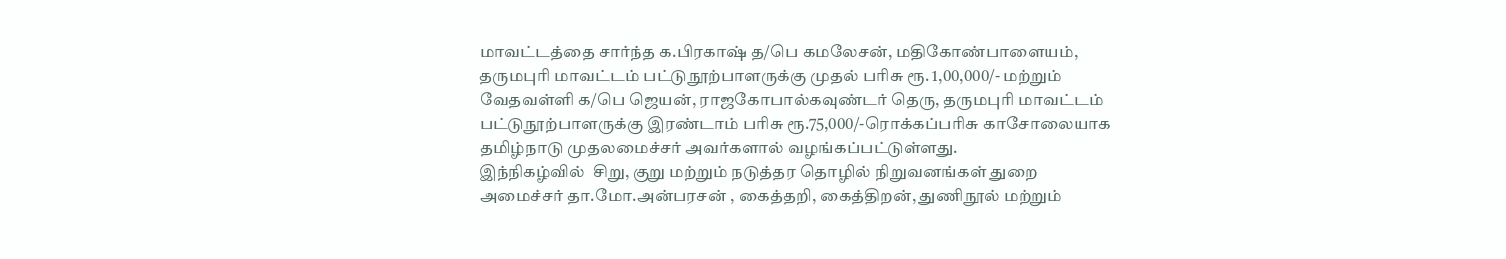மாவட்டத்தை சார்ந்த க.பிரகாஷ் த/பெ கமலேசன், மதிகோண்பாளையம், தருமபுரி மாவட்டம் பட்டுநூற்பாளருக்கு முதல் பரிசு ரூ. 1,00,000/- மற்றும் வேதவள்ளி க/பெ ஜெயன், ராஜகோபால்கவுண்டர் தெரு, தருமபுரி மாவட்டம் பட்டுநூற்பாளருக்கு இரண்டாம் பரிசு ரூ.75,000/-ரொக்கப்பரிசு காசோலையாக  தமிழ்நாடு முதலமைச்சர் அவர்களால் வழங்கப்பட்டுள்ளது.
இந்நிகழ்வில்  சிறு, குறு மற்றும் நடுத்தர தொழில் நிறுவனங்கள் துறை அமைச்சர் தா.மோ.அன்பரசன் , கைத்தறி, கைத்திறன், துணிநூல் மற்றும்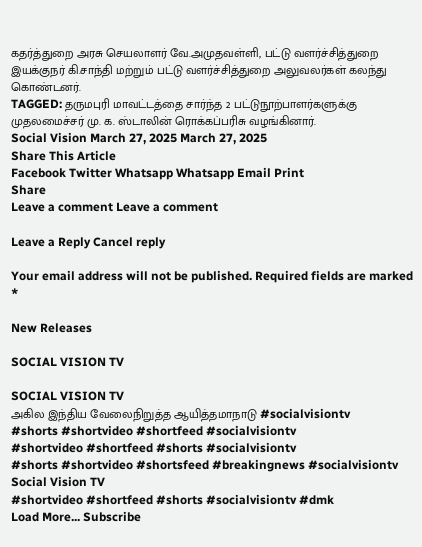கதர்த்துறை அரசு செயலாளர் வே.அமுதவள்ளி, பட்டு வளர்ச்சித்துறை இயக்குநர் கி.சாந்தி மற்றும் பட்டு வளர்ச்சித்துறை அலுவலர்கள் கலந்து கொண்டனர்.
TAGGED: தருமபுரி மாவட்டத்தை சார்ந்த 2 பட்டுநூற்பாளர்களுக்கு முதலமைச்சர் மு. க. ஸ்டாலின் ரொக்கப்பரிசு வழங்கினார்.
Social Vision March 27, 2025 March 27, 2025
Share This Article
Facebook Twitter Whatsapp Whatsapp Email Print
Share
Leave a comment Leave a comment

Leave a Reply Cancel reply

Your email address will not be published. Required fields are marked *

New Releases

SOCIAL VISION TV

SOCIAL VISION TV
அகில இந்திய வேலைநிறுத்த ஆயித்தமாநாடு #socialvisiontv
#shorts #shortvideo #shortfeed #socialvisiontv
#shortvideo #shortfeed #shorts #socialvisiontv
#shorts #shortvideo #shortsfeed #breakingnews #socialvisiontv
Social Vision TV
#shortvideo #shortfeed #shorts #socialvisiontv #dmk
Load More... Subscribe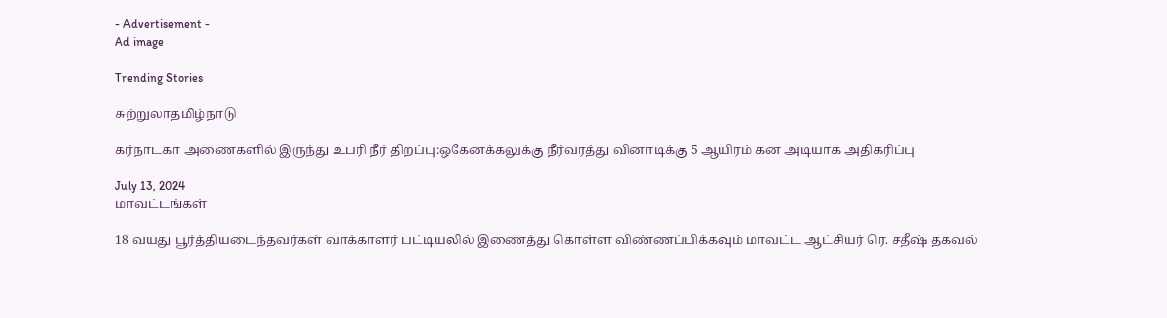- Advertisement -
Ad image

Trending Stories

சுற்றுலாதமிழ்நாடு

கர்நாடகா அணைகளில் இருந்து உபரி நீர் திறப்பு:ஒகேனக்கலுக்கு நீர்வரத்து வினாடிக்கு 5 ஆயிரம் கன அடியாக அதிகரிப்பு

July 13, 2024
மாவட்டங்கள்

18 வயது பூர்த்தியடைந்தவர்கள் வாக்காளர் பட்டியலில் இணைத்து கொள்ள விண்ணப்பிக்கவும் மாவட்ட ஆட்சியர் ரெ. சதீஷ் தகவல்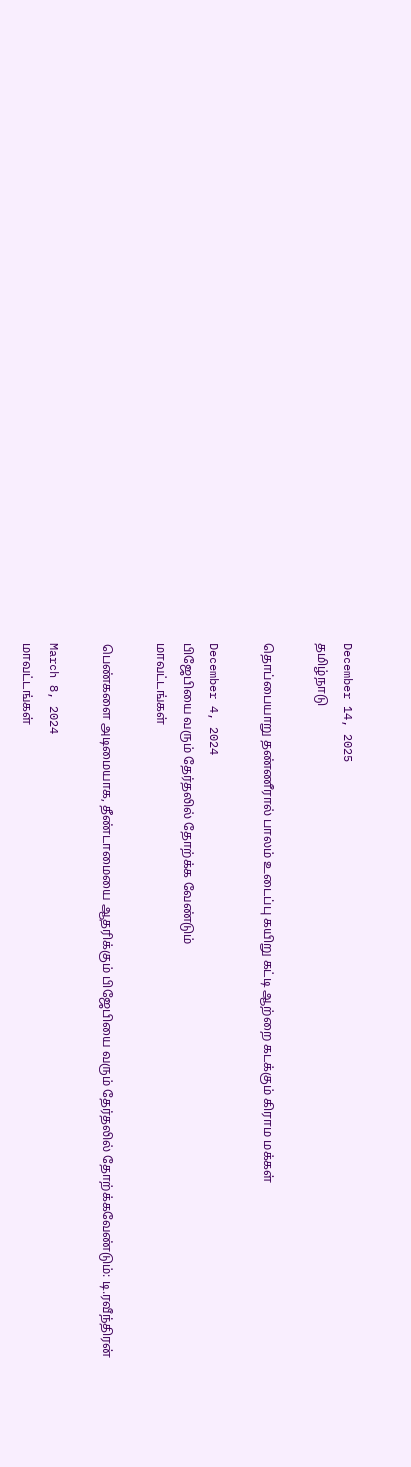December 14, 2025
தமிழ்நாடு

தொப்பையாறு தண்ணீரால் பாலம் உடைப்பு கயிறு கட்டி ஆற்றை கடக்கும் கிராம மக்கள்

December 4, 2024
பிஜேபியை வரும் தேர்தலில் தோற்க்க வேண்டும்
மாவட்டங்கள்

பெண்களை அடிமையாக, தீண்டாமையை ஆதரிக்கும் பிஜேபியை வரும் தேர்தலில் தோற்க்கவேண்டும்: டி.ரவீந்திரன்

March 8, 2024
மாவட்டங்கள்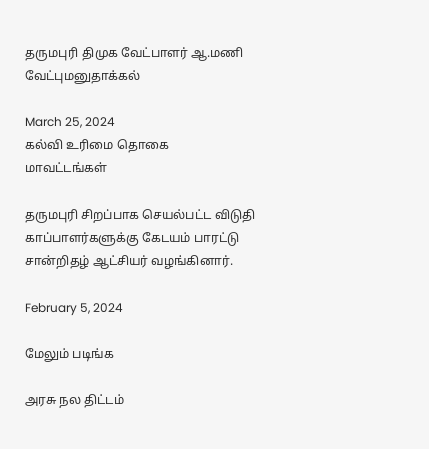தருமபுரி திமுக வேட்பாளர் ஆ.மணி வேட்புமனுதாக்கல்

March 25, 2024
கல்வி உரிமை தொகை
மாவட்டங்கள்

தருமபுரி சிறப்பாக செயல்பட்ட விடுதி காப்பாளர்களுக்கு கேடயம் பாரட்டு சான்றிதழ் ஆட்சியர் வழங்கினார்.

February 5, 2024

மேலும் படிங்க

அரசு நல திட்டம்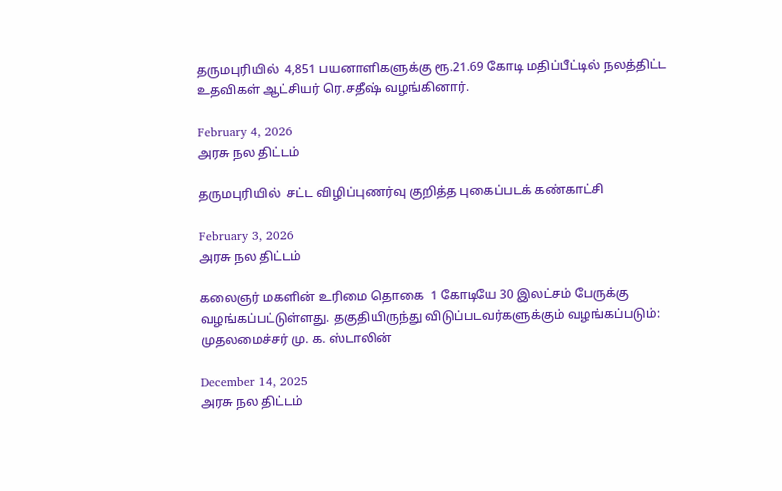தருமபுரியில்  4,851 பயனாளிகளுக்கு ரூ.21.69 கோடி மதிப்பீட்டில் நலத்திட்ட உதவிகள் ஆட்சியர் ரெ.சதீஷ் வழங்கினார்.

February 4, 2026
அரசு நல திட்டம்

தருமபுரியில்  சட்ட விழிப்புணர்வு குறித்த புகைப்படக் கண்காட்சி

February 3, 2026
அரசு நல திட்டம்

கலைஞர் மகளின் உரிமை தொகை  1 கோடியே 30 இலட்சம் பேருக்கு வழங்கப்பட்டுள்ளது. தகுதியிருந்து விடுப்படவர்களுக்கும் வழங்கப்படும்: முதலமைச்சர் மு. க. ஸ்டாலின்

December 14, 2025
அரசு நல திட்டம்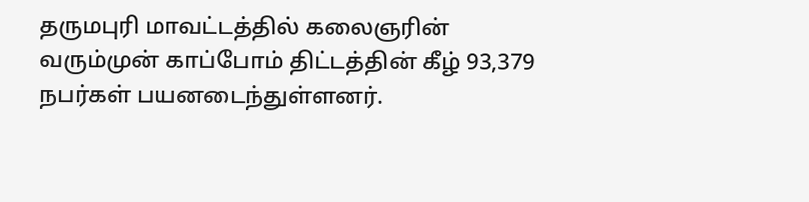தருமபுரி மாவட்டத்தில் கலைஞரின் வரும்முன் காப்போம் திட்டத்தின் கீழ் 93,379 நபர்கள் பயனடைந்துள்ளனர்.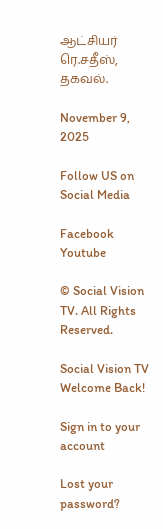ஆட்சியர் ரெ.சதீஸ், தகவல்.

November 9, 2025

Follow US on Social Media

Facebook Youtube

© Social Vision TV. All Rights Reserved.

Social Vision TV
Welcome Back!

Sign in to your account

Lost your password?